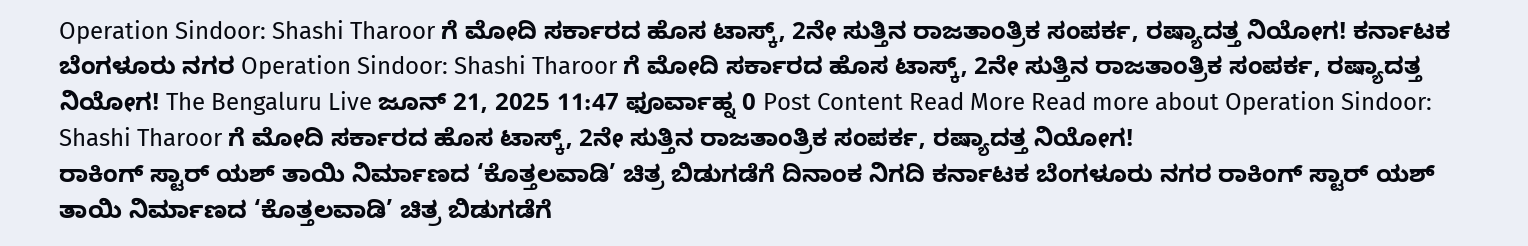Operation Sindoor: Shashi Tharoor ಗೆ ಮೋದಿ ಸರ್ಕಾರದ ಹೊಸ ಟಾಸ್ಕ್, 2ನೇ ಸುತ್ತಿನ ರಾಜತಾಂತ್ರಿಕ ಸಂಪರ್ಕ, ರಷ್ಯಾದತ್ತ ನಿಯೋಗ! ಕರ್ನಾಟಕ ಬೆಂಗಳೂರು ನಗರ Operation Sindoor: Shashi Tharoor ಗೆ ಮೋದಿ ಸರ್ಕಾರದ ಹೊಸ ಟಾಸ್ಕ್, 2ನೇ ಸುತ್ತಿನ ರಾಜತಾಂತ್ರಿಕ ಸಂಪರ್ಕ, ರಷ್ಯಾದತ್ತ ನಿಯೋಗ! The Bengaluru Live ಜೂನ್ 21, 2025 11:47 ಫೂರ್ವಾಹ್ನ 0 Post Content Read More Read more about Operation Sindoor: Shashi Tharoor ಗೆ ಮೋದಿ ಸರ್ಕಾರದ ಹೊಸ ಟಾಸ್ಕ್, 2ನೇ ಸುತ್ತಿನ ರಾಜತಾಂತ್ರಿಕ ಸಂಪರ್ಕ, ರಷ್ಯಾದತ್ತ ನಿಯೋಗ!
ರಾಕಿಂಗ್ ಸ್ಟಾರ್ ಯಶ್ ತಾಯಿ ನಿರ್ಮಾಣದ ‘ಕೊತ್ತಲವಾಡಿ’ ಚಿತ್ರ ಬಿಡುಗಡೆಗೆ ದಿನಾಂಕ ನಿಗದಿ ಕರ್ನಾಟಕ ಬೆಂಗಳೂರು ನಗರ ರಾಕಿಂಗ್ ಸ್ಟಾರ್ ಯಶ್ ತಾಯಿ ನಿರ್ಮಾಣದ ‘ಕೊತ್ತಲವಾಡಿ’ ಚಿತ್ರ ಬಿಡುಗಡೆಗೆ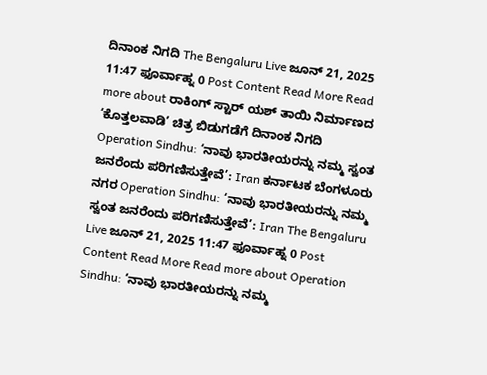ದಿನಾಂಕ ನಿಗದಿ The Bengaluru Live ಜೂನ್ 21, 2025 11:47 ಫೂರ್ವಾಹ್ನ 0 Post Content Read More Read more about ರಾಕಿಂಗ್ ಸ್ಟಾರ್ ಯಶ್ ತಾಯಿ ನಿರ್ಮಾಣದ ‘ಕೊತ್ತಲವಾಡಿ’ ಚಿತ್ರ ಬಿಡುಗಡೆಗೆ ದಿನಾಂಕ ನಿಗದಿ
Operation Sindhu: ‘ನಾವು ಭಾರತೀಯರನ್ನು ನಮ್ಮ ಸ್ವಂತ ಜನರೆಂದು ಪರಿಗಣಿಸುತ್ತೇವೆ’: Iran ಕರ್ನಾಟಕ ಬೆಂಗಳೂರು ನಗರ Operation Sindhu: ‘ನಾವು ಭಾರತೀಯರನ್ನು ನಮ್ಮ ಸ್ವಂತ ಜನರೆಂದು ಪರಿಗಣಿಸುತ್ತೇವೆ’: Iran The Bengaluru Live ಜೂನ್ 21, 2025 11:47 ಫೂರ್ವಾಹ್ನ 0 Post Content Read More Read more about Operation Sindhu: ‘ನಾವು ಭಾರತೀಯರನ್ನು ನಮ್ಮ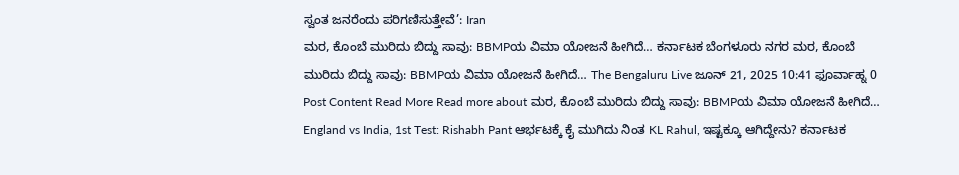ಸ್ವಂತ ಜನರೆಂದು ಪರಿಗಣಿಸುತ್ತೇವೆ’: Iran
ಮರ, ಕೊಂಬೆ ಮುರಿದು ಬಿದ್ದು ಸಾವು: BBMPಯ ವಿಮಾ ಯೋಜನೆ ಹೀಗಿದೆ… ಕರ್ನಾಟಕ ಬೆಂಗಳೂರು ನಗರ ಮರ, ಕೊಂಬೆ ಮುರಿದು ಬಿದ್ದು ಸಾವು: BBMPಯ ವಿಮಾ ಯೋಜನೆ ಹೀಗಿದೆ… The Bengaluru Live ಜೂನ್ 21, 2025 10:41 ಫೂರ್ವಾಹ್ನ 0 Post Content Read More Read more about ಮರ, ಕೊಂಬೆ ಮುರಿದು ಬಿದ್ದು ಸಾವು: BBMPಯ ವಿಮಾ ಯೋಜನೆ ಹೀಗಿದೆ…
England vs India, 1st Test: Rishabh Pant ಆರ್ಭಟಕ್ಕೆ ಕೈ ಮುಗಿದು ನಿಂತ KL Rahul, ಇಷ್ಟಕ್ಕೂ ಆಗಿದ್ದೇನು? ಕರ್ನಾಟಕ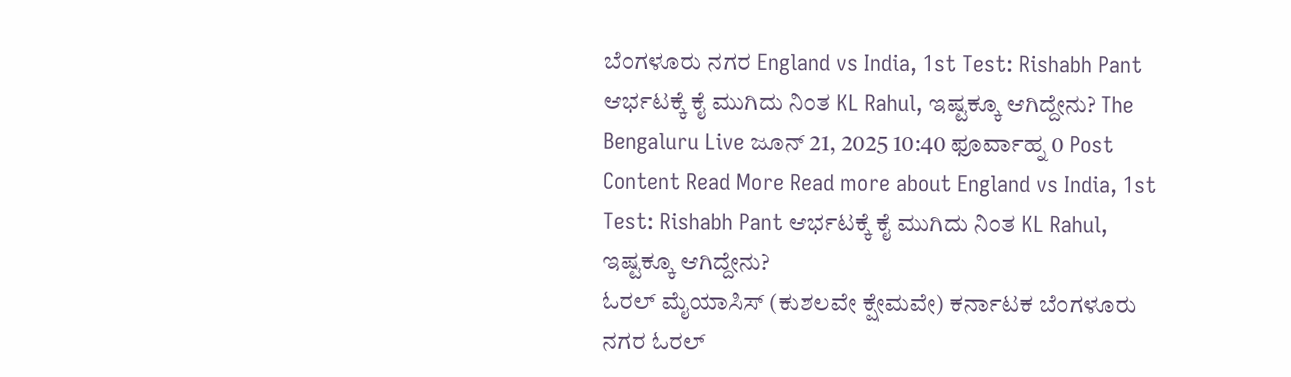ಬೆಂಗಳೂರು ನಗರ England vs India, 1st Test: Rishabh Pant ಆರ್ಭಟಕ್ಕೆ ಕೈ ಮುಗಿದು ನಿಂತ KL Rahul, ಇಷ್ಟಕ್ಕೂ ಆಗಿದ್ದೇನು? The Bengaluru Live ಜೂನ್ 21, 2025 10:40 ಫೂರ್ವಾಹ್ನ 0 Post Content Read More Read more about England vs India, 1st Test: Rishabh Pant ಆರ್ಭಟಕ್ಕೆ ಕೈ ಮುಗಿದು ನಿಂತ KL Rahul, ಇಷ್ಟಕ್ಕೂ ಆಗಿದ್ದೇನು?
ಓರಲ್ ಮೈಯಾಸಿಸ್ (ಕುಶಲವೇ ಕ್ಷೇಮವೇ) ಕರ್ನಾಟಕ ಬೆಂಗಳೂರು ನಗರ ಓರಲ್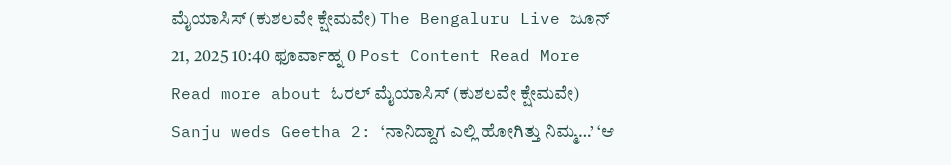ಮೈಯಾಸಿಸ್ (ಕುಶಲವೇ ಕ್ಷೇಮವೇ) The Bengaluru Live ಜೂನ್ 21, 2025 10:40 ಫೂರ್ವಾಹ್ನ 0 Post Content Read More Read more about ಓರಲ್ ಮೈಯಾಸಿಸ್ (ಕುಶಲವೇ ಕ್ಷೇಮವೇ)
Sanju weds Geetha 2: ‘ನಾನಿದ್ದಾಗ ಎಲ್ಲಿ ಹೋಗಿತ್ತು ನಿಮ್ಮ…’ ‘ಆ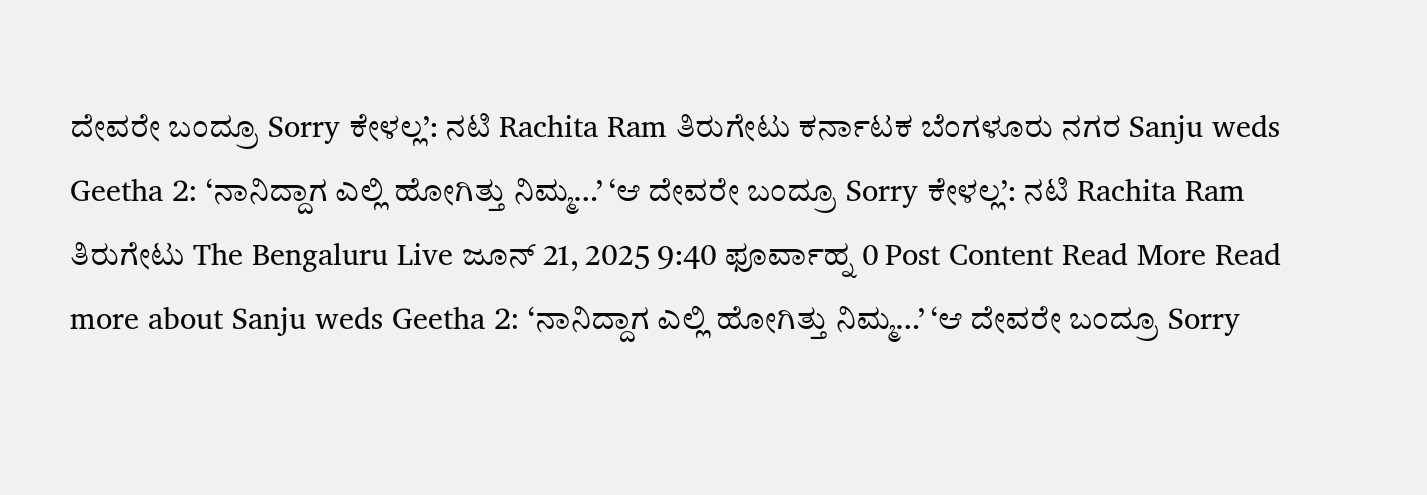ದೇವರೇ ಬಂದ್ರೂ Sorry ಕೇಳಲ್ಲ’: ನಟಿ Rachita Ram ತಿರುಗೇಟು ಕರ್ನಾಟಕ ಬೆಂಗಳೂರು ನಗರ Sanju weds Geetha 2: ‘ನಾನಿದ್ದಾಗ ಎಲ್ಲಿ ಹೋಗಿತ್ತು ನಿಮ್ಮ…’ ‘ಆ ದೇವರೇ ಬಂದ್ರೂ Sorry ಕೇಳಲ್ಲ’: ನಟಿ Rachita Ram ತಿರುಗೇಟು The Bengaluru Live ಜೂನ್ 21, 2025 9:40 ಫೂರ್ವಾಹ್ನ 0 Post Content Read More Read more about Sanju weds Geetha 2: ‘ನಾನಿದ್ದಾಗ ಎಲ್ಲಿ ಹೋಗಿತ್ತು ನಿಮ್ಮ…’ ‘ಆ ದೇವರೇ ಬಂದ್ರೂ Sorry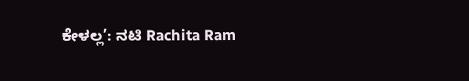ಕೇಳಲ್ಲ’: ನಟಿ Rachita Ram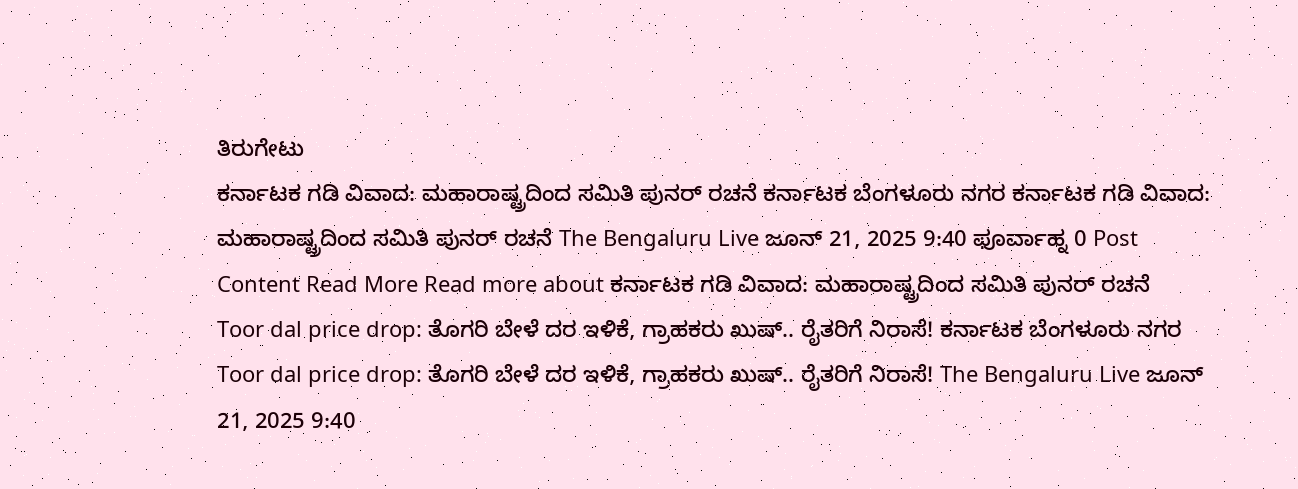ತಿರುಗೇಟು
ಕರ್ನಾಟಕ ಗಡಿ ವಿವಾದ: ಮಹಾರಾಷ್ಟ್ರದಿಂದ ಸಮಿತಿ ಪುನರ್ ರಚನೆ ಕರ್ನಾಟಕ ಬೆಂಗಳೂರು ನಗರ ಕರ್ನಾಟಕ ಗಡಿ ವಿವಾದ: ಮಹಾರಾಷ್ಟ್ರದಿಂದ ಸಮಿತಿ ಪುನರ್ ರಚನೆ The Bengaluru Live ಜೂನ್ 21, 2025 9:40 ಫೂರ್ವಾಹ್ನ 0 Post Content Read More Read more about ಕರ್ನಾಟಕ ಗಡಿ ವಿವಾದ: ಮಹಾರಾಷ್ಟ್ರದಿಂದ ಸಮಿತಿ ಪುನರ್ ರಚನೆ
Toor dal price drop: ತೊಗರಿ ಬೇಳೆ ದರ ಇಳಿಕೆ, ಗ್ರಾಹಕರು ಖುಷ್.. ರೈತರಿಗೆ ನಿರಾಸೆ! ಕರ್ನಾಟಕ ಬೆಂಗಳೂರು ನಗರ Toor dal price drop: ತೊಗರಿ ಬೇಳೆ ದರ ಇಳಿಕೆ, ಗ್ರಾಹಕರು ಖುಷ್.. ರೈತರಿಗೆ ನಿರಾಸೆ! The Bengaluru Live ಜೂನ್ 21, 2025 9:40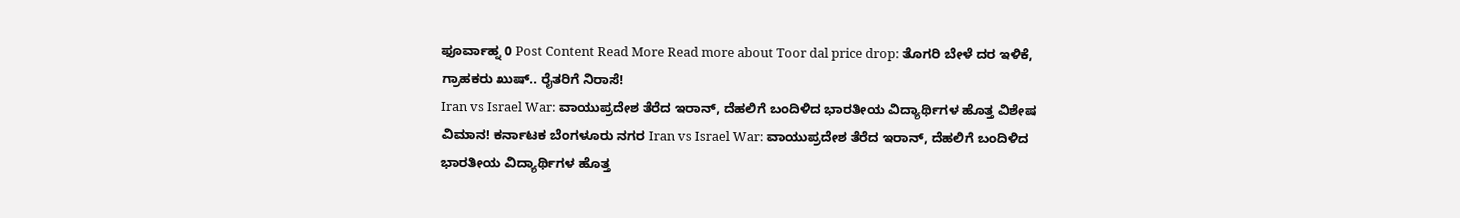ಫೂರ್ವಾಹ್ನ 0 Post Content Read More Read more about Toor dal price drop: ತೊಗರಿ ಬೇಳೆ ದರ ಇಳಿಕೆ, ಗ್ರಾಹಕರು ಖುಷ್.. ರೈತರಿಗೆ ನಿರಾಸೆ!
Iran vs Israel War: ವಾಯುಪ್ರದೇಶ ತೆರೆದ ಇರಾನ್, ದೆಹಲಿಗೆ ಬಂದಿಳಿದ ಭಾರತೀಯ ವಿದ್ಯಾರ್ಥಿಗಳ ಹೊತ್ತ ವಿಶೇಷ ವಿಮಾನ! ಕರ್ನಾಟಕ ಬೆಂಗಳೂರು ನಗರ Iran vs Israel War: ವಾಯುಪ್ರದೇಶ ತೆರೆದ ಇರಾನ್, ದೆಹಲಿಗೆ ಬಂದಿಳಿದ ಭಾರತೀಯ ವಿದ್ಯಾರ್ಥಿಗಳ ಹೊತ್ತ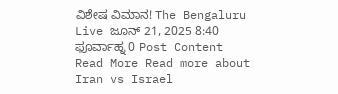ವಿಶೇಷ ವಿಮಾನ! The Bengaluru Live ಜೂನ್ 21, 2025 8:40 ಫೂರ್ವಾಹ್ನ 0 Post Content Read More Read more about Iran vs Israel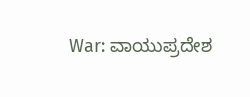War: ವಾಯುಪ್ರದೇಶ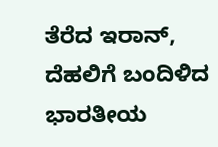ತೆರೆದ ಇರಾನ್, ದೆಹಲಿಗೆ ಬಂದಿಳಿದ ಭಾರತೀಯ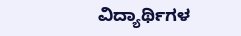ವಿದ್ಯಾರ್ಥಿಗಳ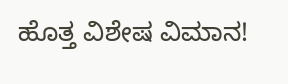ಹೊತ್ತ ವಿಶೇಷ ವಿಮಾನ!